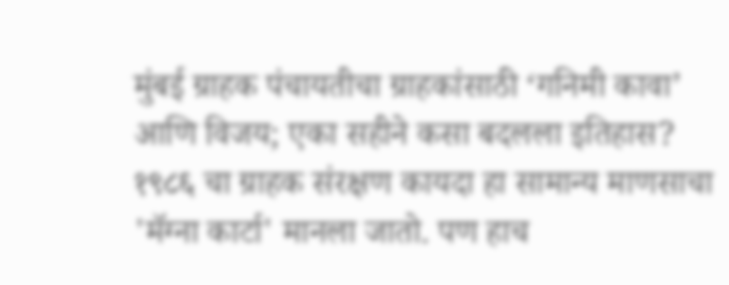मुंबई ग्राहक पंचायतीचा ग्राहकांसाठी ‘गनिमी कावा’ आणि विजय; एका सहीने कसा बदलला इतिहास?
१९८६ चा ग्राहक संरक्षण कायदा हा सामान्य माणसाचा 'मॅग्ना कार्टा' मानला जातो. पण हाच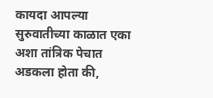कायदा आपल्या सुरुवातीच्या काळात एका अशा तांत्रिक पेचात अडकला होता की,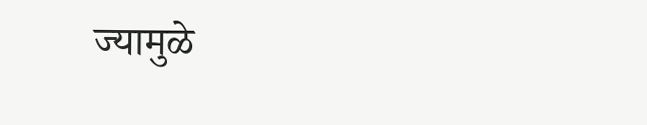ज्यामुळे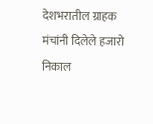देशभरातील ग्राहक मंचांनी दिलेले हजारो निकाल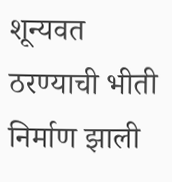शून्यवत ठरण्याची भीती निर्माण झाली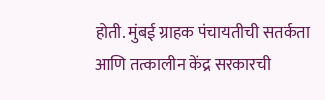होती. मुंबई ग्राहक पंचायतीची सतर्कता आणि तत्कालीन केंद्र सरकारची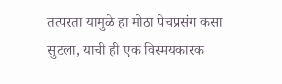तत्परता यामुळे हा मोठा पेचप्रसंग कसा सुटला, याची ही एक विस्मयकारक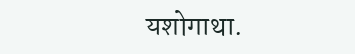यशोगाथा.